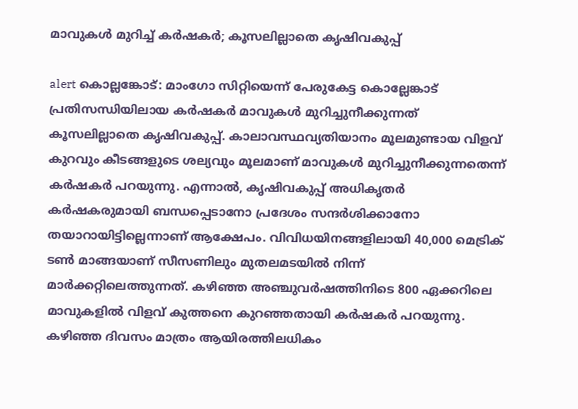മാവുകൾ മുറിച്ച് കർഷകർ; കൂസലില്ലാതെ കൃഷിവകുപ്പ്

alert കൊല്ലങ്കോട്: മാംഗോ സിറ്റിയെന്ന് പേരുകേട്ട കൊല്ലേങ്കാട് പ്രതിസന്ധിയിലായ കർഷകർ മാവുകൾ മുറിച്ചുനീക്കുന്നത് കൂസലില്ലാതെ കൃഷിവകുപ്പ്. കാലാവസ്ഥവ്യതിയാനം മൂലമുണ്ടായ വിളവ് കുറവും കീടങ്ങളുടെ ശല്യവും മൂലമാണ് മാവുകൾ മുറിച്ചുനീക്കുന്നതെന്ന് കർഷകർ പറയുന്നു. എന്നാൽ, കൃഷിവകുപ്പ് അധികൃതർ കർഷകരുമായി ബന്ധപ്പെടാനോ പ്രദേശം സന്ദർശിക്കാനോ തയാറായിട്ടില്ലെന്നാണ് ആക്ഷേപം. വിവിധയിനങ്ങളിലായി 40,000 മെട്രിക് ടൺ മാങ്ങയാണ് സീസണിലും മുതലമടയിൽ നിന്ന് മാർക്കറ്റിലെത്തുന്നത്. കഴിഞ്ഞ അഞ്ചുവർഷത്തിനിടെ 800 ഏക്കറിലെ മാവുകളിൽ വിളവ് കുത്തനെ കുറഞ്ഞതായി കർഷകർ പറയുന്നു. കഴിഞ്ഞ ദിവസം മാത്രം ആയിരത്തിലധികം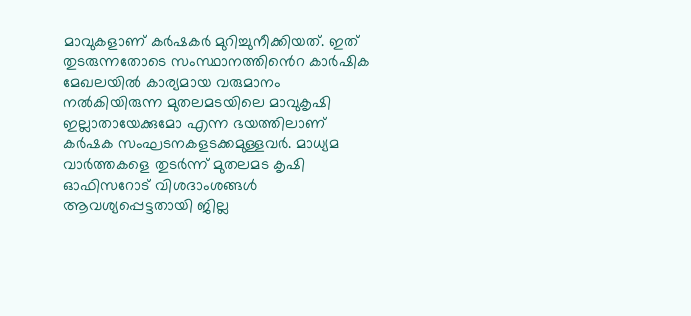മാവുകളാണ് കർഷകർ മുറിച്ചുനീക്കിയത്. ഇത് തുടരുന്നതോടെ സംസ്ഥാനത്തിൻെറ കാർഷിക മേഖലയിൽ കാര്യമായ വരുമാനം നൽകിയിരുന്ന മുതലമടയിലെ മാവുകൃഷി ഇല്ലാതായേക്കുമോ എന്ന ഭയത്തിലാണ് കർഷക സംഘടനകളടക്കമുള്ളവർ. മാധ്യമ വാർത്തകളെ തുടർന്ന് മുതലമട കൃഷി ഓഫിസറോട് വിശദാംശങ്ങൾ ആവശ്യപ്പെട്ടതായി ജില്ല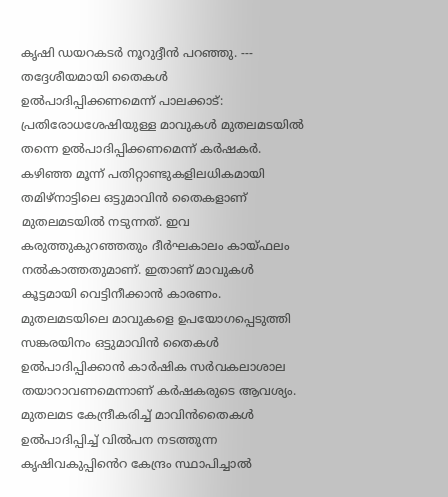കൃഷി ഡയറകടർ നൂറുദ്ദീൻ പറഞ്ഞു. --- തദ്ദേശീയമായി തൈകൾ ഉൽപാദിപ്പിക്കണമെന്ന് പാലക്കാട്: പ്രതിരോധശേഷിയുള്ള മാവുകൾ മുതലമടയിൽ തന്നെ ഉൽപാദിപ്പിക്കണമെന്ന് കർഷകർ. കഴിഞ്ഞ മൂന്ന് പതിറ്റാണ്ടുകളിലധികമായി തമിഴ്നാട്ടിലെ ഒട്ടുമാവിൻ തൈകളാണ് മുതലമടയിൽ നടുന്നത്. ഇവ കരുത്തുകുറഞ്ഞതും ദീർഘകാലം കായ്ഫലം നൽകാത്തതുമാണ്. ഇതാണ് മാവുകൾ കൂട്ടമായി വെട്ടിനീക്കാൻ കാരണം. മുതലമടയിലെ മാവുകളെ ഉപയോഗപ്പെടുത്തി സങ്കരയിനം ഒട്ടുമാവിൻ തൈകൾ ഉൽപാദിപ്പിക്കാൻ കാർഷിക സർവകലാശാല തയാറാവണമെന്നാണ് കർഷകരുടെ ആവശ്യം. മുതലമട കേന്ദ്രീകരിച്ച് മാവിൻതൈകൾ ഉൽപാദിപ്പിച്ച് വിൽപന നടത്തുന്ന കൃഷിവകുപ്പിൻെറ കേന്ദ്രം സ്ഥാപിച്ചാൽ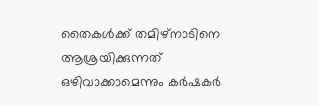തൈകൾക്ക് തമിഴ്നാടിനെ ആശ്രയിക്കുന്നത് ഒഴിവാക്കാമെന്നും കർഷകർ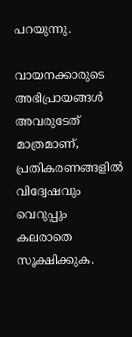പറയുന്നു.

വായനക്കാരുടെ അഭിപ്രായങ്ങള്‍ അവരുടേത് മാത്രമാണ്, പ്രതികരണങ്ങളിൽ വിദ്വേഷവും വെറുപ്പും കലരാതെ സൂക്ഷിക്കുക.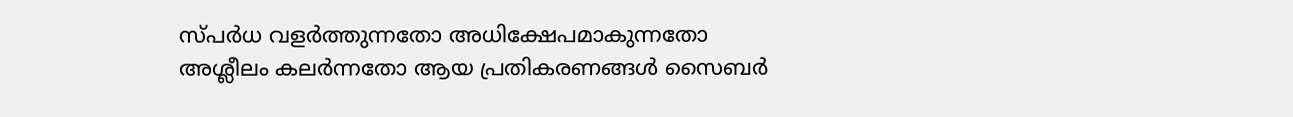സ്പർധ വളർത്തുന്നതോ അധിക്ഷേപമാകുന്നതോ അശ്ലീലം കലർന്നതോ ആയ പ്രതികരണങ്ങൾ സൈബർ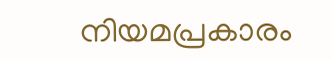നിയമപ്രകാരം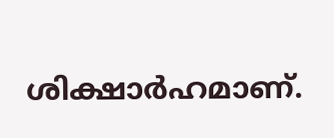ശിക്ഷാർഹമാണ്.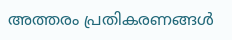അത്തരം പ്രതികരണങ്ങൾ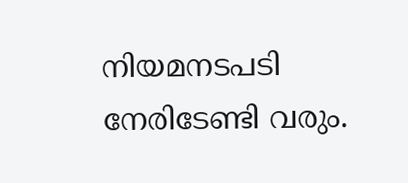നിയമനടപടി നേരിടേണ്ടി വരും.